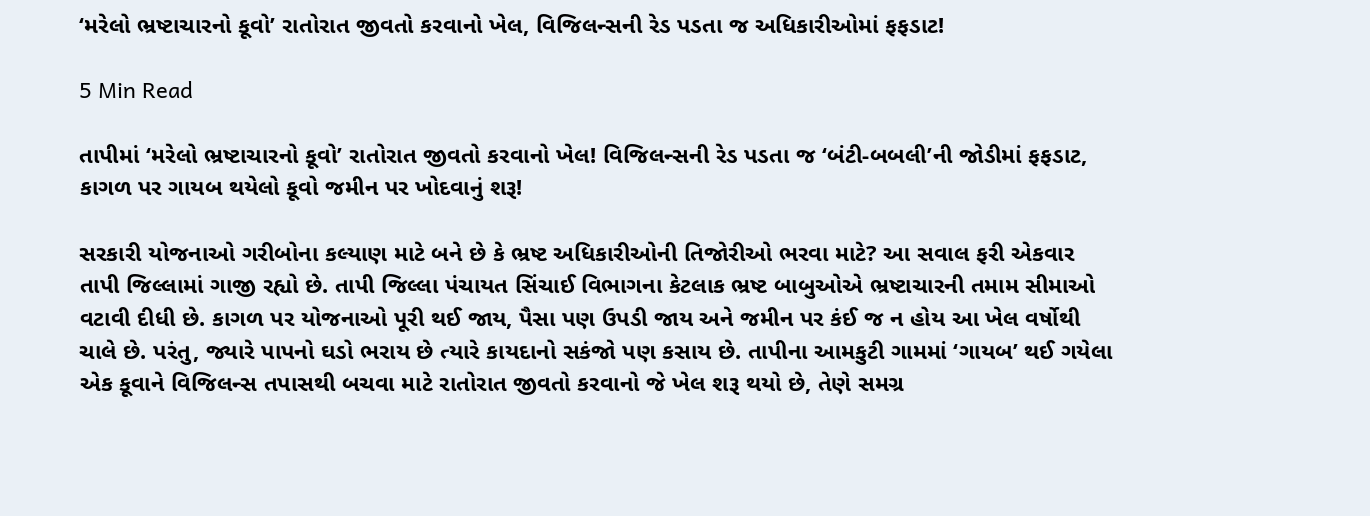‘મરેલો ભ્રષ્ટાચારનો કૂવો’ રાતોરાત જીવતો કરવાનો ખેલ, વિજિલન્સની રેડ પડતા જ અધિકારીઓમાં ફફડાટ!

5 Min Read

તાપીમાં ‘મરેલો ભ્રષ્ટાચારનો કૂવો’ રાતોરાત જીવતો કરવાનો ખેલ! વિજિલન્સની રેડ પડતા જ ‘બંટી-બબલી’ની જોડીમાં ફફડાટ, કાગળ પર ગાયબ થયેલો કૂવો જમીન પર ખોદવાનું શરૂ!

સરકારી યોજનાઓ ગરીબોના કલ્યાણ માટે બને છે કે ભ્રષ્ટ અધિકારીઓની તિજોરીઓ ભરવા માટે? આ સવાલ ફરી એકવાર તાપી જિલ્લામાં ગાજી રહ્યો છે. તાપી જિલ્લા પંચાયત સિંચાઈ વિભાગના કેટલાક ભ્રષ્ટ બાબુઓએ ભ્રષ્ટાચારની તમામ સીમાઓ વટાવી દીધી છે. કાગળ પર યોજનાઓ પૂરી થઈ જાય, પૈસા પણ ઉપડી જાય અને જમીન પર કંઈ જ ન હોય આ ખેલ વર્ષોથી ચાલે છે. પરંતુ, જ્યારે પાપનો ઘડો ભરાય છે ત્યારે કાયદાનો સકંજો પણ કસાય છે. તાપીના આમકુટી ગામમાં ‘ગાયબ’ થઈ ગયેલા એક કૂવાને વિજિલન્સ તપાસથી બચવા માટે રાતોરાત જીવતો કરવાનો જે ખેલ શરૂ થયો છે, તેણે સમગ્ર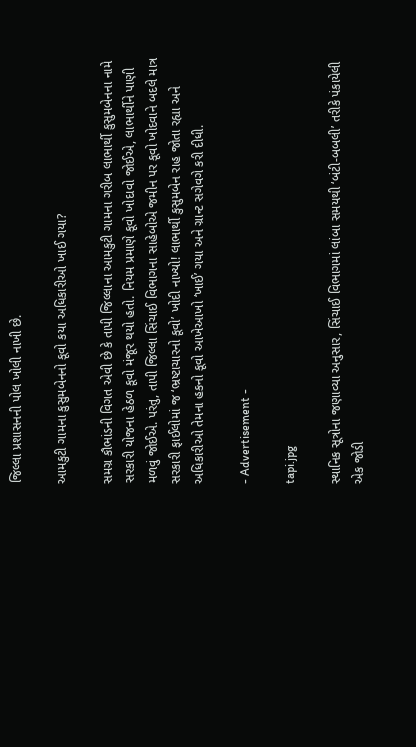જિલ્લા પ્રશાસનની પોલ ખોલી નાખી છે.

આમકુટી ગામના કુસુમબેનનો કૂવો કયા અધિકારીઓ ખાઈ ગયા?

સમગ્ર કૌભાંડની વિગત એવી છે કે તાપી જિલ્લાના આમકુટી ગામના ગરીબ લાભાર્થી કુસુમબેનના નામે સરકારી યોજના હેઠળ કૂવો મંજૂર થયો હતો. નિયમ પ્રમાણે કૂવો ખોદાવો જોઈએ, લાભાર્થીને પાણી મળવું જોઈએ. પરંતુ, તાપી જિલ્લા સિંચાઈ વિભાગના સાહેબોએ જમીન પર કૂવો ખોદવાને બદલે માત્ર સરકારી ફાઈલોમાં જ ‘ભ્રષ્ટાચારનો કૂવો’ ખોદી નાખ્યો! લાભાર્થી કુસુમબેન રાહ જોતા રહ્યા અને અધિકારીઓ તેમના હકનો કૂવો આખેઆખો ‘ખાઈ’ ગયા અને ગ્રાન્ટ સગેવગે કરી દીધી.

- Advertisement -

tapi.jpg

સ્થાનિક સૂત્રોના જણાવ્યા અનુસાર, સિંચાઈ વિભાગમાં લાંબા સમયથી ‘બંટી-બબલી’ તરીકે પંકાયેલી એક જોડી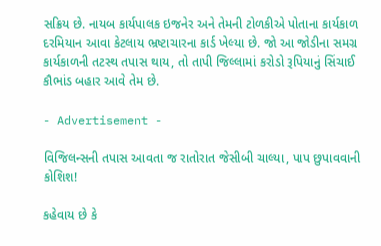સક્રિય છે. નાયબ કાર્યપાલક ઇજનેર અને તેમની ટોળકીએ પોતાના કાર્યકાળ દરમિયાન આવા કેટલાય ભ્રષ્ટાચારના કાર્ડ ખેલ્યા છે. જો આ જોડીના સમગ્ર કાર્યકાળની તટસ્થ તપાસ થાય, તો તાપી જિલ્લામાં કરોડો રૂપિયાનું સિંચાઈ કૌભાંડ બહાર આવે તેમ છે.

- Advertisement -

વિજિલન્સની તપાસ આવતા જ રાતોરાત જેસીબી ચાલ્યા, પાપ છુપાવવાની કોશિશ!

કહેવાય છે કે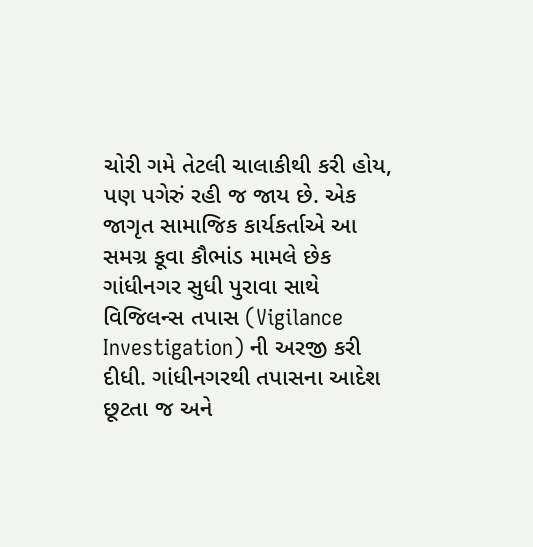ચોરી ગમે તેટલી ચાલાકીથી કરી હોય, પણ પગેરું રહી જ જાય છે. એક જાગૃત સામાજિક કાર્યકર્તાએ આ સમગ્ર કૂવા કૌભાંડ મામલે છેક ગાંધીનગર સુધી પુરાવા સાથે વિજિલન્સ તપાસ (Vigilance Investigation) ની અરજી કરી દીધી. ગાંધીનગરથી તપાસના આદેશ છૂટતા જ અને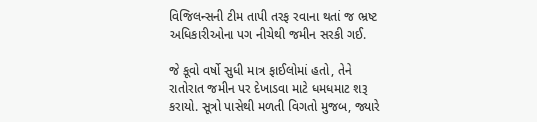વિજિલન્સની ટીમ તાપી તરફ રવાના થતાં જ ભ્રષ્ટ અધિકારીઓના પગ નીચેથી જમીન સરકી ગઈ.

જે કૂવો વર્ષો સુધી માત્ર ફાઈલોમાં હતો, તેને રાતોરાત જમીન પર દેખાડવા માટે ધમધમાટ શરૂ કરાયો. સૂત્રો પાસેથી મળતી વિગતો મુજબ, જ્યારે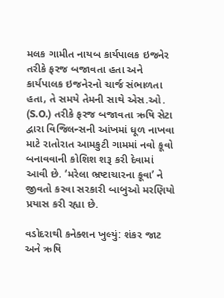મલક ગામીત નાયબ કાર્યપાલક ઇજનેર તરીકે ફરજ બજાવતા હતા અને કાર્યપાલક ઇજનેરનો ચાર્જ સંભાળતા હતા, તે સમયે તેમની સાથે એસ.ઓ. (S.O.) તરીકે ફરજ બજાવતા ઋષિ સેટા દ્વારા વિજિલન્સની આંખમાં ધૂળ નાખવા માટે રાતોરાત આમકુટી ગામમાં નવો કૂવો બનાવવાની કોશિશ શરૂ કરી દેવામાં આવી છે. ‘મરેલા ભ્રષ્ટાચારના કૂવા’ ને જીવતો કરવા સરકારી બાબુઓ મરણિયો પ્રયાસ કરી રહ્યા છે.

વડોદરાથી કનેક્શન ખુલ્યું: શંકર જાટ અને ઋષિ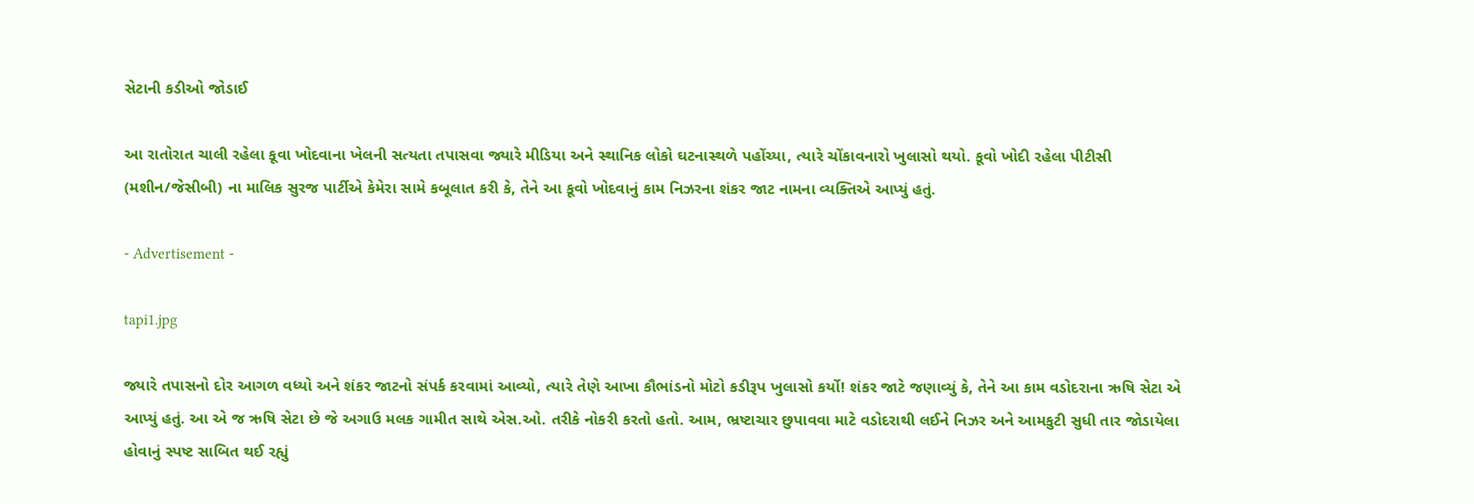સેટાની કડીઓ જોડાઈ

આ રાતોરાત ચાલી રહેલા કૂવા ખોદવાના ખેલની સત્યતા તપાસવા જ્યારે મીડિયા અને સ્થાનિક લોકો ઘટનાસ્થળે પહોંચ્યા, ત્યારે ચોંકાવનારો ખુલાસો થયો. કૂવો ખોદી રહેલા પીટીસી (મશીન/જેસીબી) ના માલિક સુરજ પાર્ટીએ કેમેરા સામે કબૂલાત કરી કે, તેને આ કૂવો ખોદવાનું કામ નિઝરના શંકર જાટ નામના વ્યક્તિએ આપ્યું હતું.

- Advertisement -

tapi1.jpg

જ્યારે તપાસનો દોર આગળ વધ્યો અને શંકર જાટનો સંપર્ક કરવામાં આવ્યો, ત્યારે તેણે આખા કૌભાંડનો મોટો કડીરૂપ ખુલાસો કર્યો! શંકર જાટે જણાવ્યું કે, તેને આ કામ વડોદરાના ઋષિ સેટા એ આપ્યું હતું. આ એ જ ઋષિ સેટા છે જે અગાઉ મલક ગામીત સાથે એસ.ઓ. તરીકે નોકરી કરતો હતો. આમ, ભ્રષ્ટાચાર છુપાવવા માટે વડોદરાથી લઈને નિઝર અને આમકુટી સુધી તાર જોડાયેલા હોવાનું સ્પષ્ટ સાબિત થઈ રહ્યું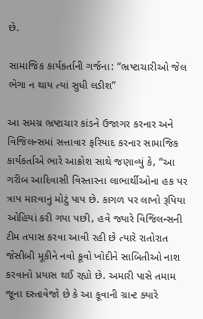છે.

સામાજિક કાર્યકર્તાની ગર્જના: “ભ્રષ્ટાચારીઓ જેલ ભેગા ન થાય ત્યાં સુધી લડીશ”

આ સમગ્ર ભ્રષ્ટાચાર કાંડને ઉજાગર કરનાર અને વિજિલન્સમાં સત્તાવાર ફરિયાદ કરનાર સામાજિક કાર્યકર્તાએ ભારે આક્રોશ સાથે જણાવ્યું કે, “આ ગરીબ આદિવાસી વિસ્તારના લાભાર્થીઓના હક પર ત્રાપ મારવાનું મોટું પાપ છે. કાગળ પર લાખો રૂપિયા ઓહિયાં કરી ગયા પછી, હવે જ્યારે વિજિલન્સની ટીમ તપાસ કરવા આવી રહી છે ત્યારે રાતોરાત જેસીબી મૂકીને નવો કૂવો ખોદીને સાબિતીઓ નાશ કરવાનો પ્રયાસ થઈ રહ્યો છે. અમારી પાસે તમામ જૂના દસ્તાવેજો છે કે આ કૂવાની ગ્રાન્ટ ક્યારે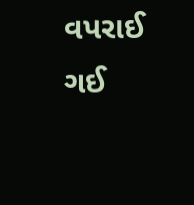વપરાઈ ગઈ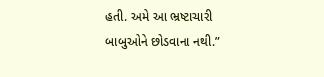હતી. અમે આ ભ્રષ્ટાચારી બાબુઓને છોડવાના નથી.”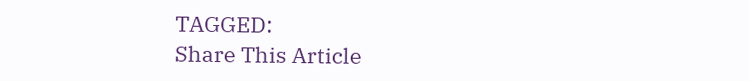TAGGED:
Share This Article